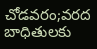చోడవరం;వరద బాధితులకు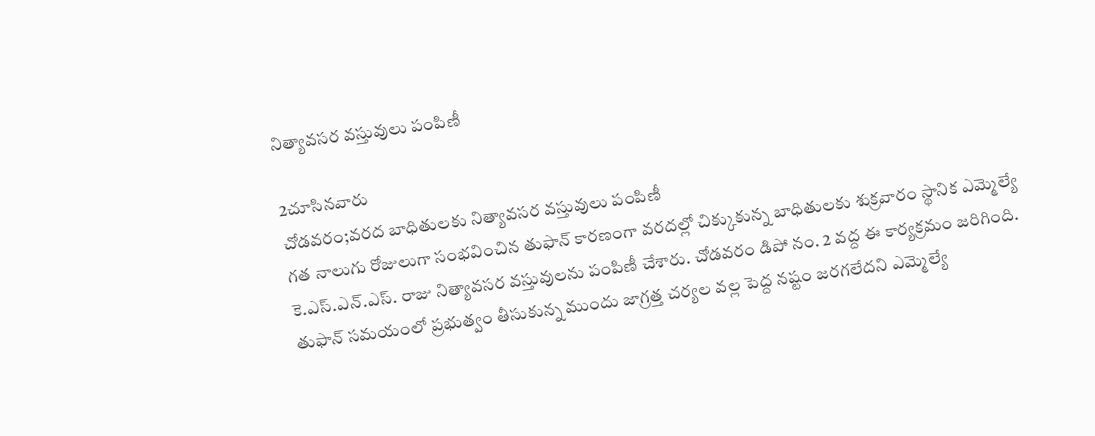నిత్యావసర వస్తువులు పంపిణీ

2చూసినవారు
చోడవరం;వరద బాధితులకు నిత్యావసర వస్తువులు పంపిణీ
గత నాలుగు రోజులుగా సంభవించిన తుఫాన్ కారణంగా వరదల్లో చిక్కుకున్న బాధితులకు శుక్రవారం స్థానిక ఎమ్మెల్యే కె.ఎస్.ఎన్.ఎస్. రాజు నిత్యావసర వస్తువులను పంపిణీ చేశారు. చోడవరం డిపో నం. 2 వద్ద ఈ కార్యక్రమం జరిగింది. తుఫాన్ సమయంలో ప్రభుత్వం తీసుకున్న ముందు జాగ్రత్త చర్యల వల్ల పెద్ద నష్టం జరగలేదని ఎమ్మెల్యే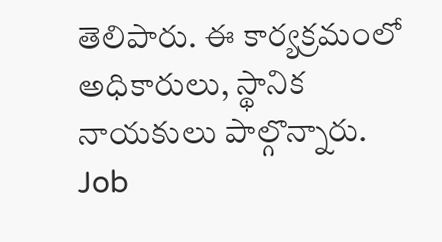తెలిపారు. ఈ కార్యక్రమంలో అధికారులు, స్థానిక నాయకులు పాల్గొన్నారు.
Job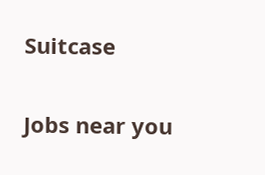Suitcase

Jobs near you